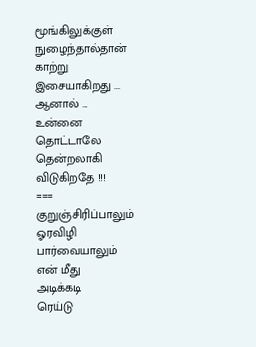மூங்கிலுக்குள்
நுழைந்தால்தான்
காற்று
இசையாகிறது ...
ஆனால் ...
உன்னை
தொட்டாலே
தென்றலாகி
விடுகிறதே !!!
===
குறுஞ்சிரிப்பாலும்
ஓரவிழி
பார்வையாலும்
என் மீது
அடிக்கடி
ரெய்டு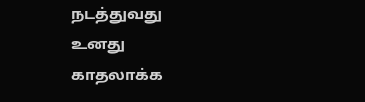நடத்துவது
உனது
காதலாக்க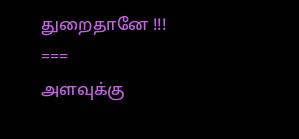துறைதானே !!!
===
அளவுக்கு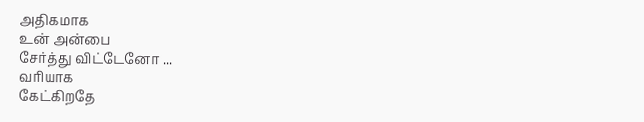அதிகமாக
உன் அன்பை
சேர்த்து விட்டேனோ ...
வரியாக
கேட்கிறதே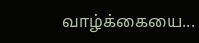வாழ்க்கையை...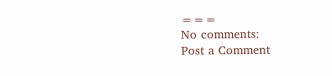===
No comments:
Post a Comment